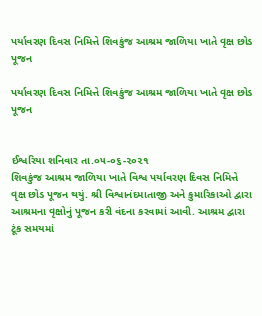પર્યાવરણ દિવસ નિમિત્તે શિવકુંજ આશ્રમ જાળિયા ખાતે વૃક્ષ છોડ પૂજન

પર્યાવરણ દિવસ નિમિત્તે શિવકુંજ આશ્રમ જાળિયા ખાતે વૃક્ષ છોડ પૂજન


ઈશ્વરિયા શનિવાર તા.૦૫-૦૬-૨૦૨૧
શિવકુંજ આશ્રમ જાળિયા ખાતે વિશ્વ પર્યાવરણ દિવસ નિમિત્તે વૃક્ષ છોડ પૂજન થયું. શ્રી વિશ્વાનંદમાતાજી અને કુમારિકાઓ દ્વારા આશ્રમના વૃક્ષોનું પૂજન કરી વંદના કરવામાં આવી. આશ્રમ દ્વારા ટૂંક સમયમાં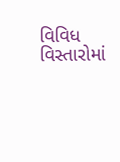વિવિધ વિસ્તારોમાં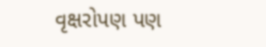વૃક્ષરોપણ પણ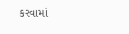કરવામાં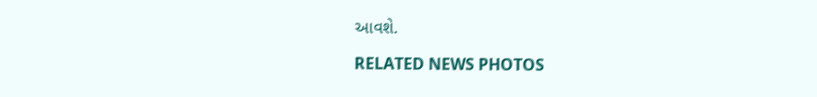આવશે.

RELATED NEWS PHOTOS